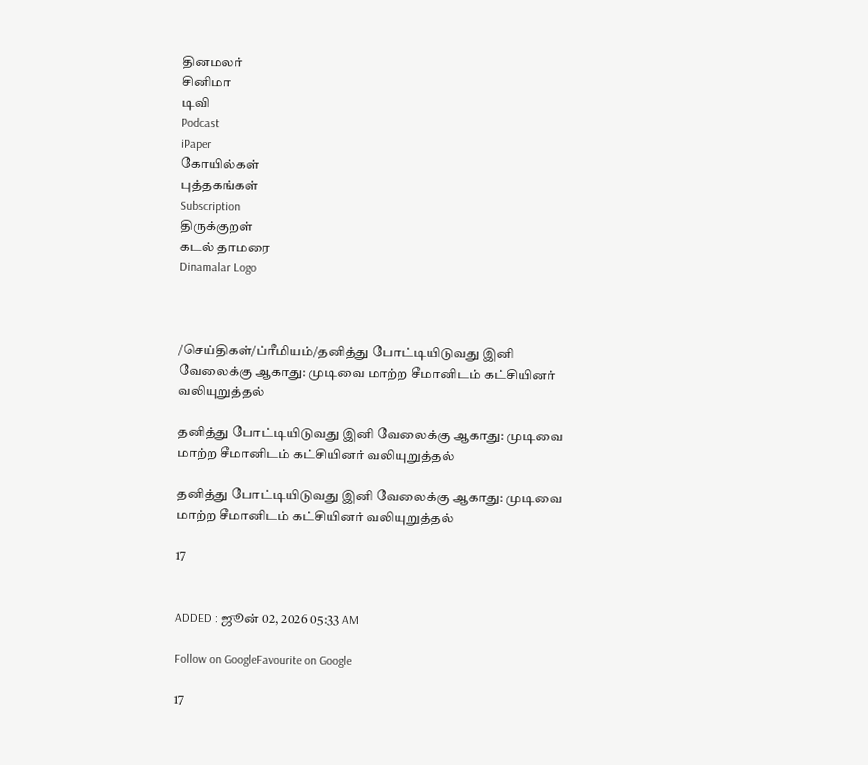தினமலர்
சினிமா
டிவி
Podcast
iPaper
கோயில்கள்
புத்தகங்கள்
Subscription
திருக்குறள்
கடல் தாமரை
Dinamalar Logo



/செய்திகள்/ப்ரீமியம்/தனித்து போட்டியிடுவது இனி வேலைக்கு ஆகாது: முடிவை மாற்ற சீமானிடம் கட்சியினர் வலியுறுத்தல்

தனித்து போட்டியிடுவது இனி வேலைக்கு ஆகாது: முடிவை மாற்ற சீமானிடம் கட்சியினர் வலியுறுத்தல்

தனித்து போட்டியிடுவது இனி வேலைக்கு ஆகாது: முடிவை மாற்ற சீமானிடம் கட்சியினர் வலியுறுத்தல்

17


ADDED : ஜூன் 02, 2026 05:33 AM

Follow on GoogleFavourite on Google

17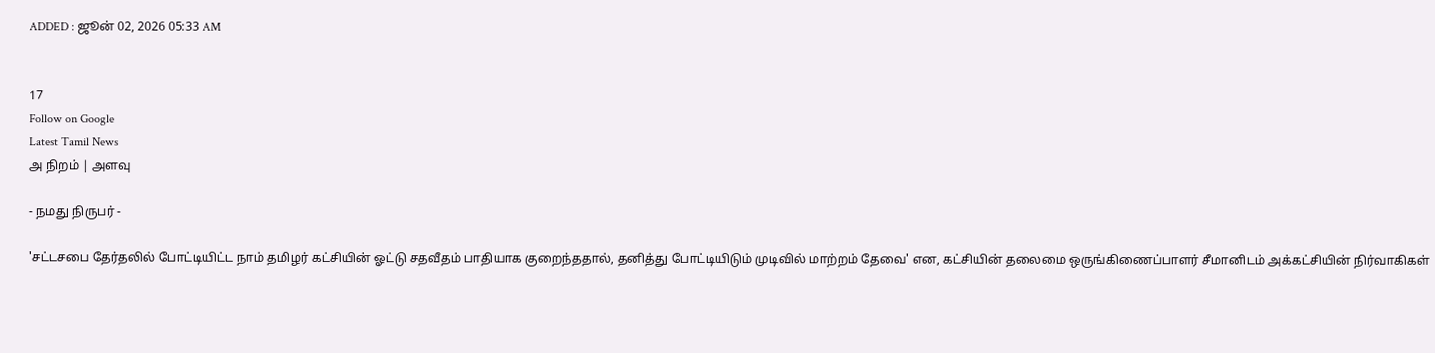ADDED : ஜூன் 02, 2026 05:33 AM


17
Follow on Google
Latest Tamil News
அ நிறம் | அளவு

- நமது நிருபர் -

'சட்டசபை தேர்தலில் போட்டியிட்ட நாம் தமிழர் கட்சியின் ஓட்டு சதவீதம் பாதியாக குறைந்ததால், தனித்து போட்டியிடும் முடிவில் மாற்றம் தேவை' என, கட்சியின் தலைமை ஒருங்கிணைப்பாளர் சீமானிடம் அக்கட்சியின் நிர்வாகிகள்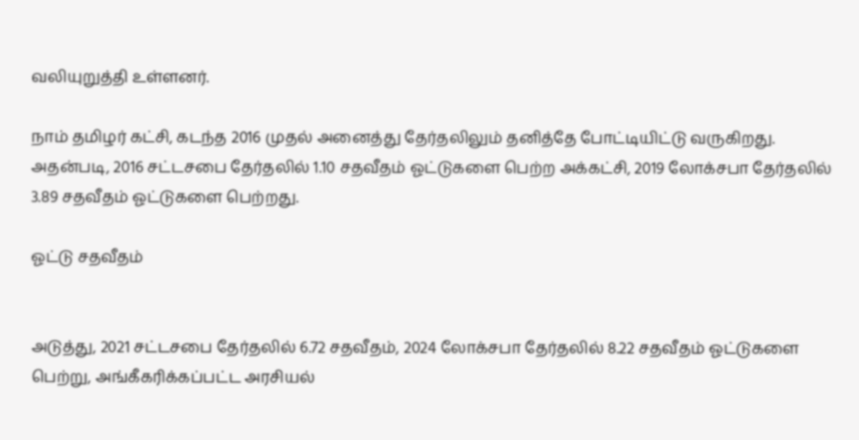வலியுறுத்தி உள்ளனர்.

நாம் தமிழர் கட்சி, கடந்த 2016 முதல் அனைத்து தேர்தலிலும் தனித்தே போட்டியிட்டு வருகிறது. அதன்படி, 2016 சட்டசபை தேர்தலில் 1.10 சதவீதம் ஓட்டுகளை பெற்ற அக்கட்சி, 2019 லோக்சபா தேர்தலில் 3.89 சதவீதம் ஓட்டுகளை பெற்றது.

ஓட்டு சதவீதம்


அடுத்து, 2021 சட்டசபை தேர்தலில் 6.72 சதவீதம், 2024 லோக்சபா தேர்தலில் 8.22 சதவீதம் ஓட்டுகளை பெற்று, அங்கீகரிக்கப்பட்ட அரசியல்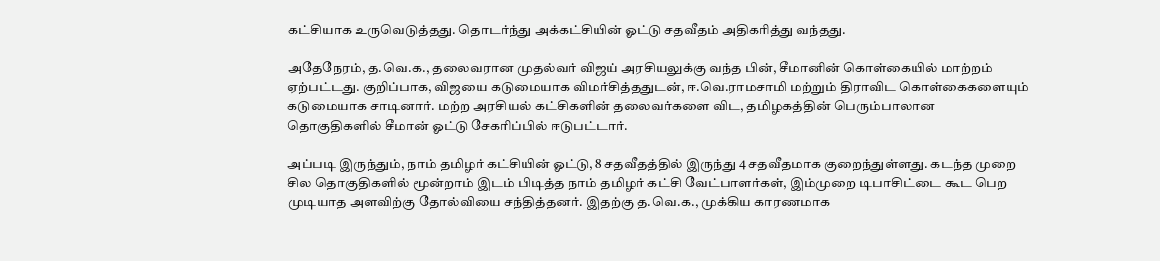கட்சியாக உருவெடுத்தது. தொடர்ந்து அக்கட்சியின் ஓட்டு சதவீதம் அதிகரித்து வந்தது.

அதேநேரம், த.வெ.க., தலைவரான முதல்வர் விஜய் அரசியலுக்கு வந்த பின், சீமானின் கொள்கையில் மாற்றம் ஏற்பட்டது. குறிப்பாக, விஜயை கடுமையாக விமர்சித்ததுடன், ஈ.வெ.ராமசாமி மற்றும் திராவிட கொள்கைகளையும் கடுமையாக சாடினார். மற்ற அரசியல் கட்சிகளின் தலைவர்களை விட, தமிழகத்தின் பெரும்பாலான தொகுதிகளில் சீமான் ஓட்டு சேகரிப்பில் ஈடுபட்டார்.

அப்படி இருந்தும், நாம் தமிழர் கட்சியின் ஓட்டு, 8 சதவீதத்தில் இருந்து 4 சதவீதமாக குறைந்துள்ளது. கடந்த முறை சில தொகுதிகளில் மூன்றாம் இடம் பிடித்த நாம் தமிழர் கட்சி வேட்பாளர்கள், இம்முறை டிபாசிட்டை கூட பெற முடியாத அளவிற்கு தோல்வியை சந்தித்தனர். இதற்கு த.வெ.க., முக்கிய காரணமாக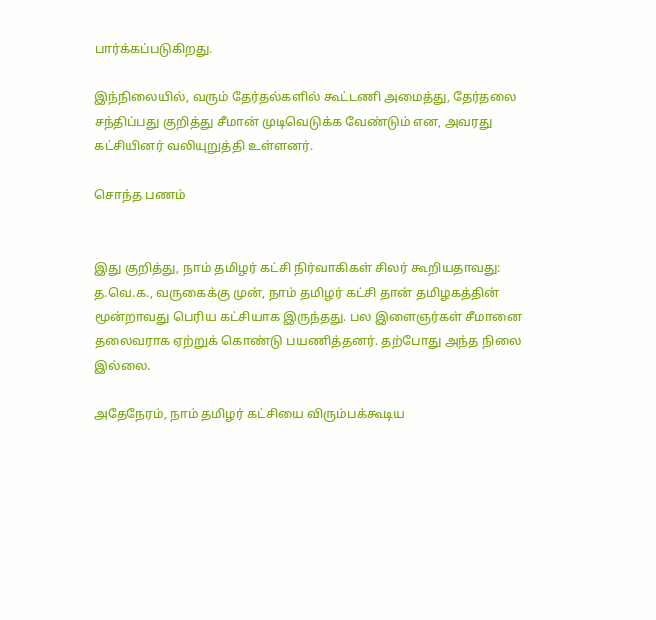பார்க்கப்படுகிறது.

இந்நிலையில், வரும் தேர்தல்களில் கூட்டணி அமைத்து, தேர்தலை சந்திப்பது குறித்து சீமான் முடிவெடுக்க வேண்டும் என, அவரது கட்சியினர் வலியுறுத்தி உள்ளனர்.

சொந்த பணம்


இது குறித்து, நாம் தமிழர் கட்சி நிர்வாகிகள் சிலர் கூறியதாவது: த.வெ.க., வருகைக்கு முன், நாம் தமிழர் கட்சி தான் தமிழகத்தின் மூன்றாவது பெரிய கட்சியாக இருந்தது. பல இளைஞர்கள் சீமானை தலைவராக ஏற்றுக் கொண்டு பயணித்தனர். தற்போது அந்த நிலை இல்லை.

அதேநேரம், நாம் தமிழர் கட்சியை விரும்பக்கூடிய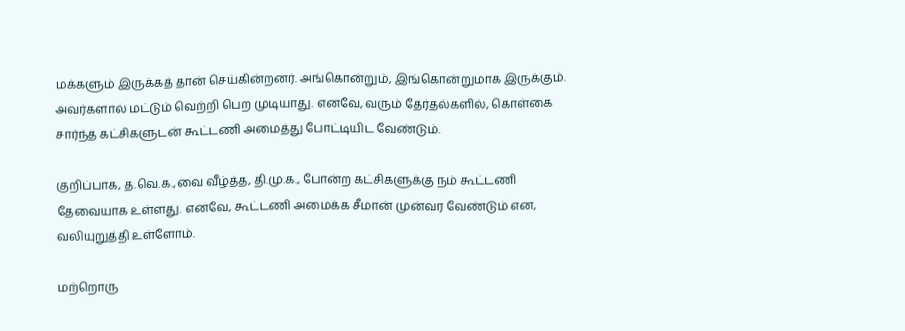மக்களும் இருக்கத் தான் செய்கின்றனர். அங்கொன்றும், இங்கொன்றுமாக இருக்கும். அவர்களால் மட்டும் வெற்றி பெற முடியாது. எனவே, வரும் தேர்தல்களில், கொள்கை சார்ந்த கட்சிகளுடன் கூட்டணி அமைத்து போட்டியிட வேண்டும்.

குறிப்பாக, த.வெ.க.,வை வீழ்த்த, தி.மு.க., போன்ற கட்சிகளுக்கு நம் கூட்டணி தேவையாக உள்ளது. எனவே, கூட்டணி அமைக்க சீமான் முன்வர வேண்டும் என, வலியுறுத்தி உள்ளோம்.

மற்றொரு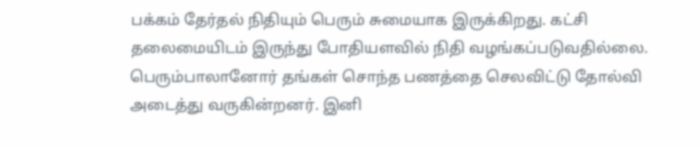பக்கம் தேர்தல் நிதியும் பெரும் சுமையாக இருக்கிறது. கட்சி தலைமையிடம் இருந்து போதியளவில் நிதி வழங்கப்படுவதில்லை. பெரும்பாலானோர் தங்கள் சொந்த பணத்தை செலவிட்டு தோல்வி அடைத்து வருகின்றனர். இனி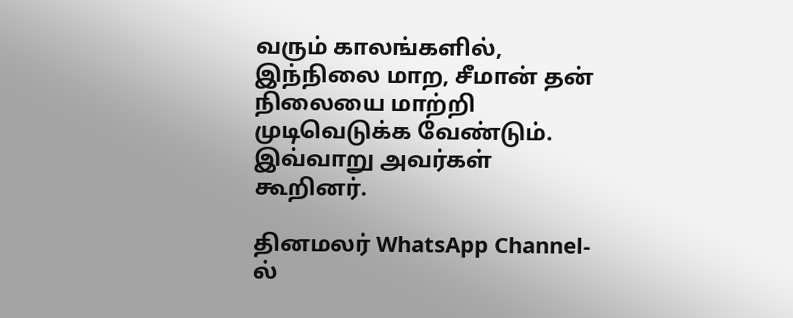வரும் காலங்களில், இந்நிலை மாற, சீமான் தன் நிலையை மாற்றி முடிவெடுக்க வேண்டும். இவ்வாறு அவர்கள் கூறினர்.

தினமலர் WhatsApp Channel-ல்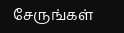சேருங்கள்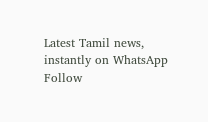Latest Tamil news, instantly on WhatsApp
Follow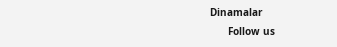Dinamalar
      Follow us